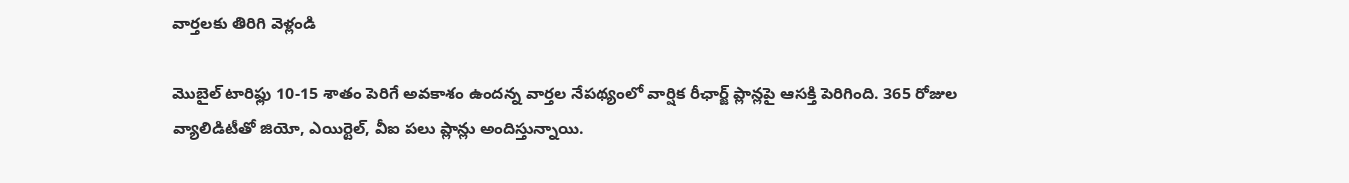వార్తలకు తిరిగి వెళ్లండి

మొబైల్ టారిఫ్లు 10-15 శాతం పెరిగే అవకాశం ఉందన్న వార్తల నేపథ్యంలో వార్షిక రీఛార్జ్ ప్లాన్లపై ఆసక్తి పెరిగింది. 365 రోజుల వ్యాలిడిటీతో జియో, ఎయిర్టెల్, వీఐ పలు ప్లాన్లు అందిస్తున్నాయి.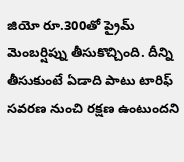జియో రూ.300తో ప్రైమ్ మెంబర్షిప్ను తీసుకొచ్చింది. దీన్ని తీసుకుంటే ఏడాది పాటు టారిఫ్ సవరణ నుంచి రక్షణ ఉంటుందని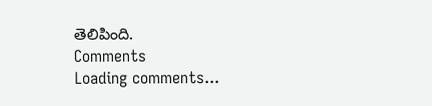తెలిపింది.
Comments
Loading comments...